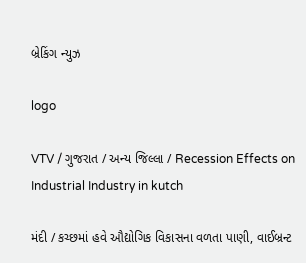બ્રેકિંગ ન્યુઝ

logo

VTV / ગુજરાત / અન્ય જિલ્લા / Recession Effects on Industrial Industry in kutch

મંદી / કચ્છમાં હવે ઔદ્યોગિક વિકાસના વળતા પાણી, વાઈબ્રન્ટ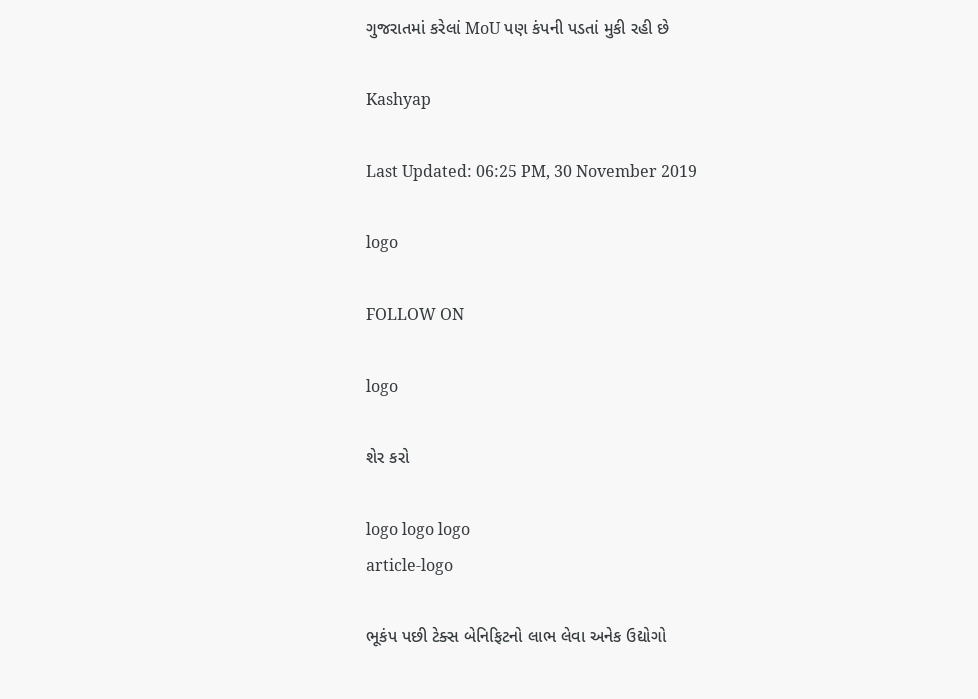ગુજરાતમાં કરેલાં MoU પણ કંપની પડતાં મુકી રહી છે

Kashyap

Last Updated: 06:25 PM, 30 November 2019

logo

FOLLOW ON

logo

શેર કરો

logo logo logo
article-logo

ભૂકંપ પછી ટેક્સ બેનિફિટનો લાભ લેવા અનેક ઉદ્યોગો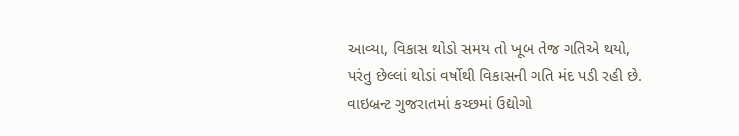આવ્યા, વિકાસ થોડો સમય તો ખૂબ તેજ ગતિએ થયો, પરંતુ છેલ્લાં થોડાં વર્ષોથી વિકાસની ગતિ મંદ પડી રહી છે. વાઇબ્રન્ટ ગુજરાતમાં કચ્છમાં ઉદ્યોગો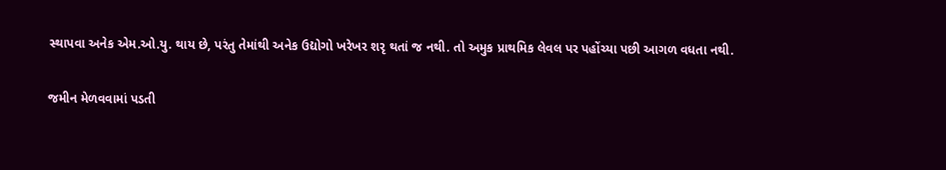સ્થાપવા અનેક એમ.ઓ.યુ. થાય છે, પરંતુ તેમાંથી અનેક ઉદ્યોગો ખરેખર શરૃ થતાં જ નથી. તો અમુક પ્રાથમિક લેવલ પર પહોંચ્યા પછી આગળ વધતા નથી.

જમીન મેળવવામાં પડતી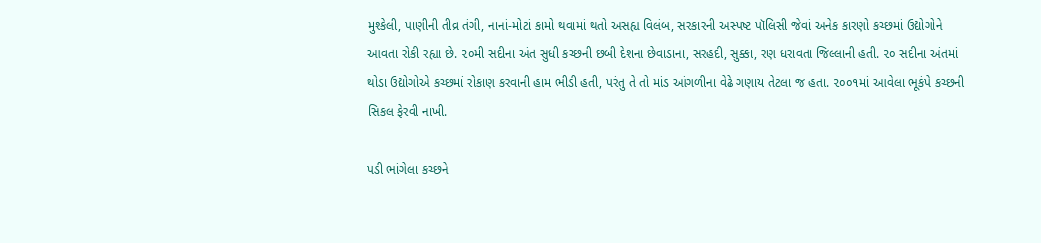મુશ્કેલી, પાણીની તીવ્ર તંગી, નાનાં-મોટાં કામો થવામાં થતો અસહ્ય વિલંબ, સરકારની અસ્પષ્ટ પૉલિસી જેવાં અનેક કારણો કચ્છમાં ઉદ્યોગોને આવતા રોકી રહ્યા છે. ૨૦મી સદીના અંત સુધી કચ્છની છબી દેશના છેવાડાના, સરહદી, સુક્કા, રણ ધરાવતા જિલ્લાની હતી. ૨૦ સદીના અંતમાં થોડા ઉદ્યોગોએ કચ્છમાં રોકાણ કરવાની હામ ભીડી હતી, પરંતુ તે તો માંડ આંગળીના વેઢે ગણાય તેટલા જ હતા. ૨૦૦૧માં આવેલા ભૂકંપે કચ્છની સિકલ ફેરવી નાખી.

પડી ભાંગેલા કચ્છને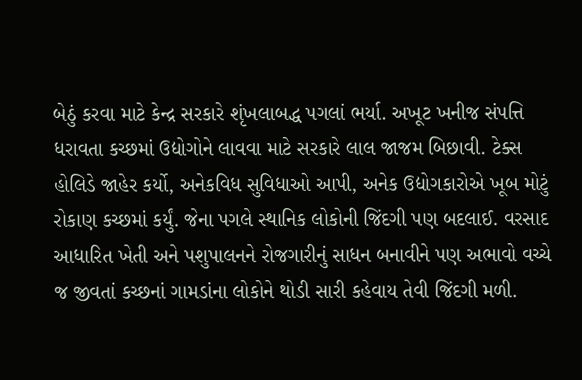બેઠું કરવા માટે કેન્દ્ર સરકારે શૃંખલાબદ્ધ પગલાં ભર્યા. અખૂટ ખનીજ સંપત્તિ ધરાવતા કચ્છમાં ઉદ્યોગોને લાવવા માટે સરકારે લાલ જાજમ બિછાવી. ટેક્સ હોલિડે જાહેર કર્યો, અનેકવિધ સુવિધાઓ આપી, અનેક ઉદ્યોગકારોએ ખૂબ મોટું રોકાણ કચ્છમાં કર્યું. જેના પગલે સ્થાનિક લોકોની જિંદગી પણ બદલાઈ. વરસાદ આધારિત ખેતી અને પશુપાલનને રોજગારીનું સાધન બનાવીને પણ અભાવો વચ્ચે જ જીવતાં કચ્છનાં ગામડાંના લોકોને થોડી સારી કહેવાય તેવી જિંદગી મળી.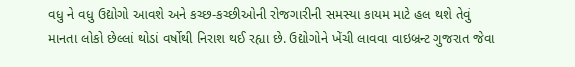વધુ ને વધુ ઉદ્યોગો આવશે અને કચ્છ-કચ્છીઓની રોજગારીની સમસ્યા કાયમ માટે હલ થશે તેવું માનતા લોકો છેલ્લાં થોડાં વર્ષોથી નિરાશ થઈ રહ્યા છે. ઉદ્યોગોને ખેંચી લાવવા વાઇબ્રન્ટ ગુજરાત જેવા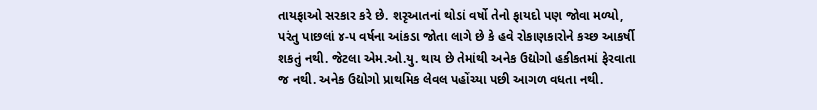તાયફાઓ સરકાર કરે છે. શરૃઆતનાં થોડાં વર્ષો તેનો ફાયદો પણ જોવા મળ્યો, પરંતુ પાછલાં ૪-૫ વર્ષના આંકડા જોતા લાગે છે કે હવે રોકાણકારોને કચ્છ આકર્ષી શકતું નથી. જેટલા એમ.ઓ.યુ. થાય છે તેમાંથી અનેક ઉદ્યોગો હકીકતમાં ફેરવાતા જ નથી. અનેક ઉદ્યોગો પ્રાથમિક લેવલ પહોંચ્યા પછી આગળ વધતા નથી.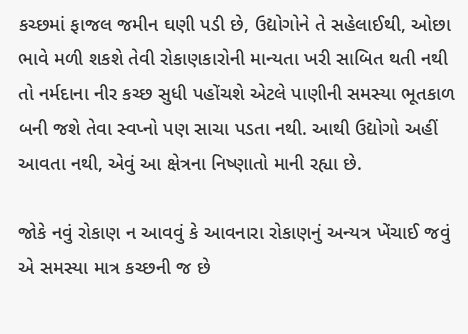કચ્છમાં ફાજલ જમીન ઘણી પડી છે, ઉદ્યોગોને તે સહેલાઈથી, ઓછા ભાવે મળી શકશે તેવી રોકાણકારોની માન્યતા ખરી સાબિત થતી નથી તો નર્મદાના નીર કચ્છ સુધી પહોંચશે એટલે પાણીની સમસ્યા ભૂતકાળ બની જશે તેવા સ્વપ્નો પણ સાચા પડતા નથી. આથી ઉદ્યોગો અહીં આવતા નથી, એવું આ ક્ષેત્રના નિષ્ણાતો માની રહ્યા છે.

જોકે નવું રોકાણ ન આવવું કે આવનારા રોકાણનું અન્યત્ર ખેંચાઈ જવું એ સમસ્યા માત્ર કચ્છની જ છે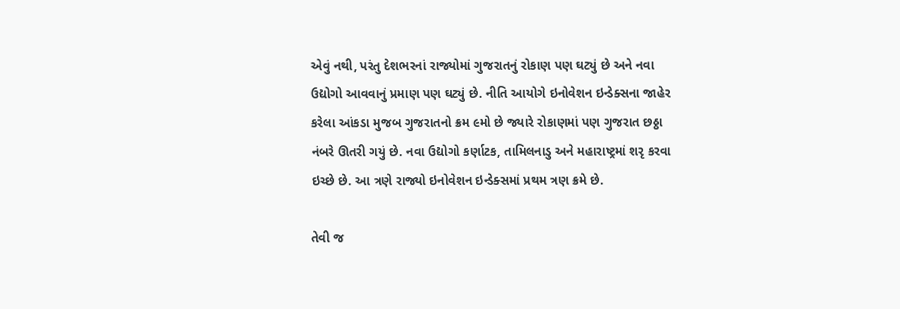એવું નથી, પરંતુ દેશભરનાં રાજ્યોમાં ગુજરાતનું રોકાણ પણ ઘટ્યું છે અને નવા ઉદ્યોગો આવવાનું પ્રમાણ પણ ઘટ્યું છે. નીતિ આયોગે ઇનોવેશન ઇન્ડેક્સના જાહેર કરેલા આંકડા મુજબ ગુજરાતનો ક્રમ ૯મો છે જ્યારે રોકાણમાં પણ ગુજરાત છઠ્ઠા નંબરે ઊતરી ગયું છે. નવા ઉદ્યોગો કર્ણાટક, તામિલનાડુ અને મહારાષ્ટ્રમાં શરૃ કરવા ઇચ્છે છે. આ ત્રણે રાજ્યો ઇનોવેશન ઇન્ડેક્સમાં પ્રથમ ત્રણ ક્રમે છે.

તેવી જ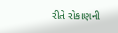રીતે રોકાણની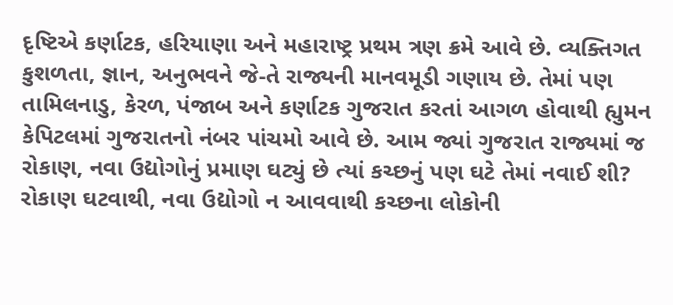દૃષ્ટિએ કર્ણાટક, હરિયાણા અને મહારાષ્ટ્ર પ્રથમ ત્રણ ક્રમે આવે છે. વ્યક્તિગત કુશળતા, જ્ઞાન, અનુભવને જે-તે રાજ્યની માનવમૂડી ગણાય છે. તેમાં પણ તામિલનાડુ, કેરળ, પંજાબ અને કર્ણાટક ગુજરાત કરતાં આગળ હોવાથી હ્યુમન કેપિટલમાં ગુજરાતનો નંબર પાંચમો આવે છે. આમ જ્યાં ગુજરાત રાજ્યમાં જ રોકાણ, નવા ઉદ્યોગોનું પ્રમાણ ઘટ્યું છે ત્યાં કચ્છનું પણ ઘટે તેમાં નવાઈ શી? રોકાણ ઘટવાથી, નવા ઉદ્યોગો ન આવવાથી કચ્છના લોકોની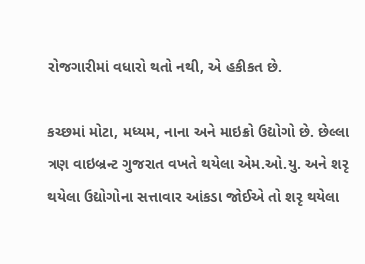રોજગારીમાં વધારો થતો નથી, એ હકીકત છે.

કચ્છમાં મોટા, મધ્યમ, નાના અને માઇક્રો ઉદ્યોગો છે. છેલ્લા ત્રણ વાઇબ્રન્ટ ગુજરાત વખતે થયેલા એમ.ઓ.યુ. અને શરૃ થયેલા ઉદ્યોગોના સત્તાવાર આંકડા જોઈએ તો શરૃ થયેલા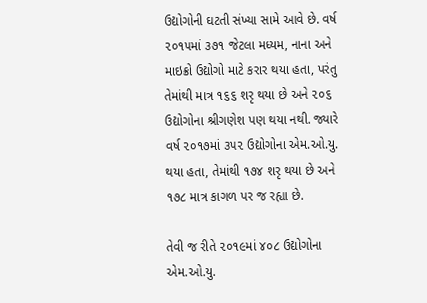ઉદ્યોગોની ઘટતી સંખ્યા સામે આવે છે. વર્ષ ૨૦૧૫માં ૩૭૧ જેટલા મધ્યમ, નાના અને માઇક્રો ઉદ્યોગો માટે કરાર થયા હતા, પરંતુ તેમાંથી માત્ર ૧૬૬ શરૃ થયા છે અને ૨૦૬ ઉદ્યોગોના શ્રીગણેશ પણ થયા નથી. જ્યારે વર્ષ ૨૦૧૭માં ૩૫૨ ઉદ્યોગોના એમ.ઓ.યુ. થયા હતા, તેમાંથી ૧૭૪ શરૃ થયા છે અને ૧૭૮ માત્ર કાગળ પર જ રહ્યા છે.

તેવી જ રીતે ૨૦૧૯માં ૪૦૮ ઉદ્યોગોના એમ.ઓ.યુ.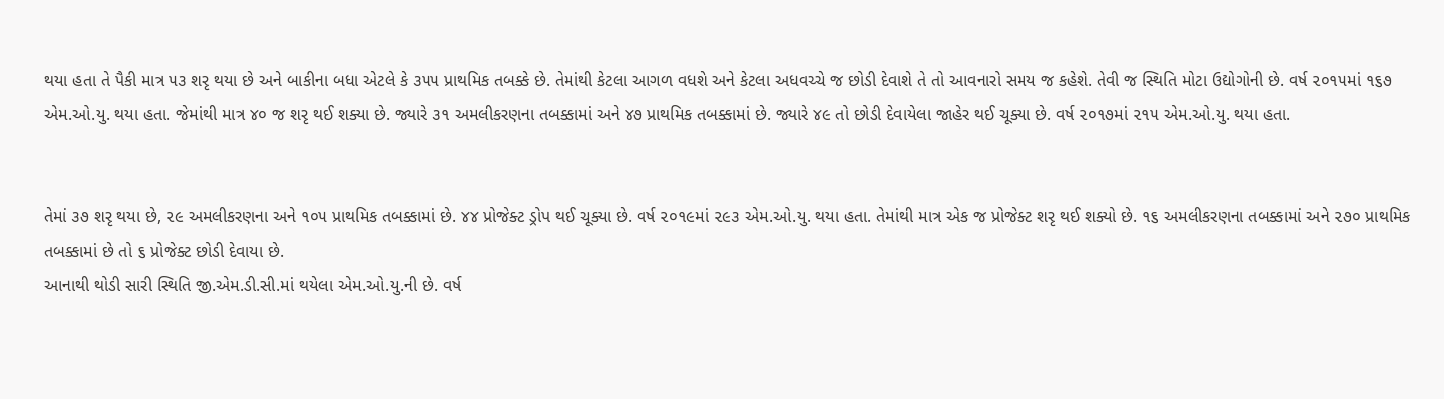થયા હતા તે પૈકી માત્ર ૫૩ શરૃ થયા છે અને બાકીના બધા એટલે કે ૩૫૫ પ્રાથમિક તબક્કે છે. તેમાંથી કેટલા આગળ વધશે અને કેટલા અધવચ્ચે જ છોડી દેવાશે તે તો આવનારો સમય જ કહેશે. તેવી જ સ્થિતિ મોટા ઉદ્યોગોની છે. વર્ષ ૨૦૧૫માં ૧૬૭ એમ.ઓ.યુ. થયા હતા. જેમાંથી માત્ર ૪૦ જ શરૃ થઈ શક્યા છે. જ્યારે ૩૧ અમલીકરણના તબક્કામાં અને ૪૭ પ્રાથમિક તબક્કામાં છે. જ્યારે ૪૯ તો છોડી દેવાયેલા જાહેર થઈ ચૂક્યા છે. વર્ષ ૨૦૧૭માં ૨૧૫ એમ.ઓ.યુ. થયા હતા.


તેમાં ૩૭ શરૃ થયા છે, ૨૯ અમલીકરણના અને ૧૦૫ પ્રાથમિક તબક્કામાં છે. ૪૪ પ્રોજેક્ટ ડ્રોપ થઈ ચૂક્યા છે. વર્ષ ૨૦૧૯માં ૨૯૩ એમ.ઓ.યુ. થયા હતા. તેમાંથી માત્ર એક જ પ્રોજેક્ટ શરૃ થઈ શક્યો છે. ૧૬ અમલીકરણના તબક્કામાં અને ૨૭૦ પ્રાથમિક તબક્કામાં છે તો ૬ પ્રોજેક્ટ છોડી દેવાયા છે.
આનાથી થોડી સારી સ્થિતિ જી.એમ.ડી.સી.માં થયેલા એમ.ઓ.યુ.ની છે. વર્ષ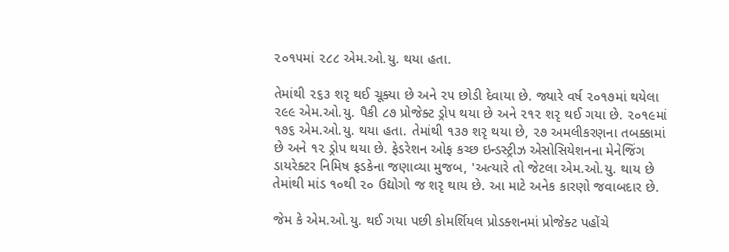૨૦૧૫માં ૨૮૮ એમ.ઓ.યુ. થયા હતા.

તેમાંથી ૨૬૩ શરૃ થઈ ચૂક્યા છે અને ૨૫ છોડી દેવાયા છે. જ્યારે વર્ષ ૨૦૧૭માં થયેલા ૨૯૯ એમ.ઓ.યુ. પૈકી ૮૭ પ્રોજેક્ટ ડ્રોપ થયા છે અને ૨૧૨ શરૃ થઈ ગયા છે. ૨૦૧૯માં ૧૭૬ એમ.ઓ.યુ. થયા હતા. તેમાંથી ૧૩૭ શરૃ થયા છે, ૨૭ અમલીકરણના તબક્કામાં છે અને ૧૨ ડ્રોપ થયા છે. ફેડરેશન ઓફ કચ્છ ઇન્ડસ્ટ્રીઝ એસોસિયેશનના મેનેજિંગ ડાયરેક્ટર નિમિષ ફડકેના જણાવ્યા મુજબ, 'અત્યારે તો જેટલા એમ.ઓ.યુ. થાય છે તેમાંથી માંડ ૧૦થી ૨૦ ઉદ્યોગો જ શરૃ થાય છે. આ માટે અનેક કારણો જવાબદાર છે.

જેમ કે એમ.ઓ.યુ. થઈ ગયા પછી કોમર્શિયલ પ્રોડક્શનમાં પ્રોજેક્ટ પહોંચે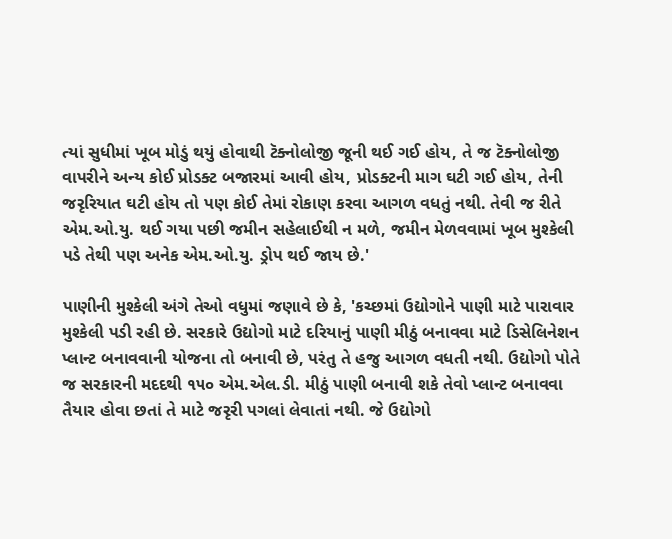ત્યાં સુધીમાં ખૂબ મોડું થયું હોવાથી ટૅક્નોલોજી જૂની થઈ ગઈ હોય, તે જ ટૅક્નોલોજી વાપરીને અન્ય કોઈ પ્રોડક્ટ બજારમાં આવી હોય, પ્રોડક્ટની માગ ઘટી ગઈ હોય, તેની જરૃરિયાત ઘટી હોય તો પણ કોઈ તેમાં રોકાણ કરવા આગળ વધતું નથી. તેવી જ રીતે એમ.ઓ.યુ. થઈ ગયા પછી જમીન સહેલાઈથી ન મળે, જમીન મેળવવામાં ખૂબ મુશ્કેલી પડે તેથી પણ અનેક એમ.ઓ.યુ. ડ્રોપ થઈ જાય છે.'

પાણીની મુશ્કેલી અંગે તેઓ વધુમાં જણાવે છે કે, 'કચ્છમાં ઉદ્યોગોને પાણી માટે પારાવાર મુશ્કેલી પડી રહી છે. સરકારે ઉદ્યોગો માટે દરિયાનું પાણી મીઠું બનાવવા માટે ડિસેલિનેશન પ્લાન્ટ બનાવવાની યોજના તો બનાવી છે, પરંતુ તે હજુ આગળ વધતી નથી. ઉદ્યોગો પોતે જ સરકારની મદદથી ૧૫૦ એમ.એલ.ડી. મીઠું પાણી બનાવી શકે તેવો પ્લાન્ટ બનાવવા તૈયાર હોવા છતાં તે માટે જરૃરી પગલાં લેવાતાં નથી. જે ઉદ્યોગો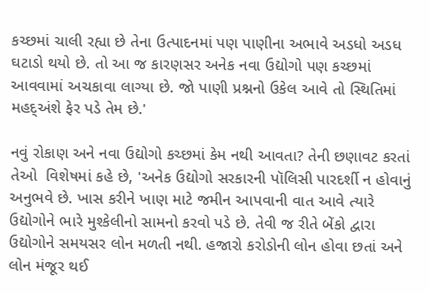કચ્છમાં ચાલી રહ્યા છે તેના ઉત્પાદનમાં પણ પાણીના અભાવે અડધો અડધ ઘટાડો થયો છે. તો આ જ કારણસર અનેક નવા ઉદ્યોગો પણ કચ્છમાં આવવામાં અચકાવા લાગ્યા છે. જો પાણી પ્રશ્નનો ઉકેલ આવે તો સ્થિતિમાં મહદ્અંશે ફેર પડે તેમ છે.'

નવું રોકાણ અને નવા ઉદ્યોગો કચ્છમાં કેમ નથી આવતા? તેની છણાવટ કરતાં તેઓ  વિશેષમાં કહે છે, 'અનેક ઉદ્યોગો સરકારની પૉલિસી પારદર્શી ન હોવાનું અનુભવે છે. ખાસ કરીને ખાણ માટે જમીન આપવાની વાત આવે ત્યારે ઉદ્યોગોને ભારે મુશ્કેલીનો સામનો કરવો પડે છે. તેવી જ રીતે બેંકો દ્વારા ઉદ્યોગોને સમયસર લોન મળતી નથી. હજારો કરોડોની લોન હોવા છતાં અને લોન મંજૂર થઈ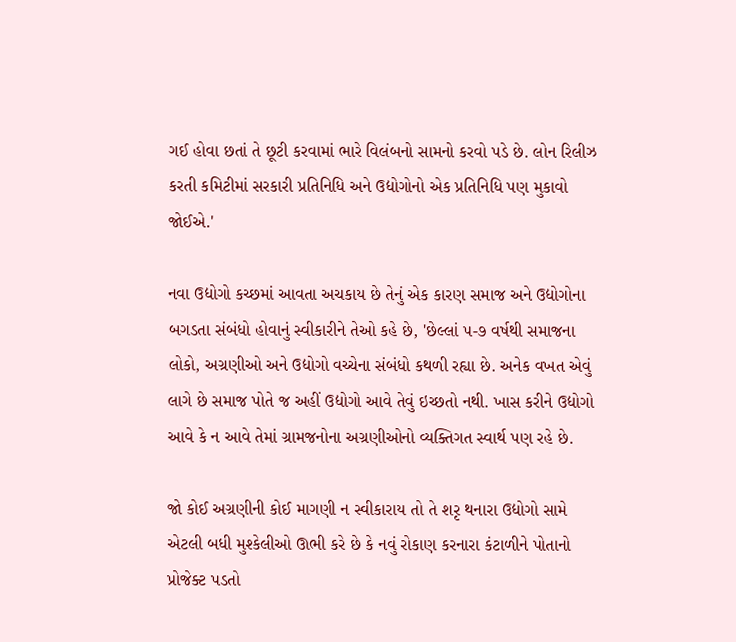ગઈ હોવા છતાં તે છૂટી કરવામાં ભારે વિલંબનો સામનો કરવો પડે છે. લોન રિલીઝ કરતી કમિટીમાં સરકારી પ્રતિનિધિ અને ઉદ્યોગોનો એક પ્રતિનિધિ પણ મુકાવો જોઈએ.'

નવા ઉદ્યોગો કચ્છમાં આવતા અચકાય છે તેનું એક કારણ સમાજ અને ઉદ્યોગોના બગડતા સંબંધો હોવાનું સ્વીકારીને તેઓ કહે છે, 'છેલ્લાં ૫-૭ વર્ષથી સમાજના લોકો, અગ્રણીઓ અને ઉદ્યોગો વચ્ચેના સંબંધો કથળી રહ્યા છે. અનેક વખત એવું લાગે છે સમાજ પોતે જ અહીં ઉદ્યોગો આવે તેવું ઇચ્છતો નથી. ખાસ કરીને ઉદ્યોગો આવે કે ન આવે તેમાં ગ્રામજનોના અગ્રણીઓનો વ્યક્તિગત સ્વાર્થ પણ રહે છે.

જો કોઈ અગ્રણીની કોઈ માગણી ન સ્વીકારાય તો તે શરૃ થનારા ઉદ્યોગો સામે એટલી બધી મુશ્કેલીઓ ઊભી કરે છે કે નવું રોકાણ કરનારા કંટાળીને પોતાનો પ્રોજેક્ટ પડતો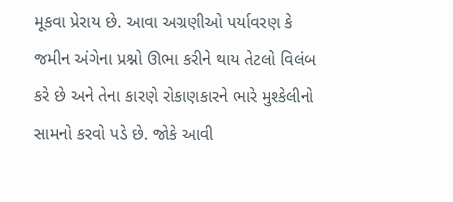મૂકવા પ્રેરાય છે. આવા અગ્રણીઓ પર્યાવરણ કે જમીન અંગેના પ્રશ્નો ઊભા કરીને થાય તેટલો વિલંબ કરે છે અને તેના કારણે રોકાણકારને ભારે મુશ્કેલીનો સામનો કરવો પડે છે. જોકે આવી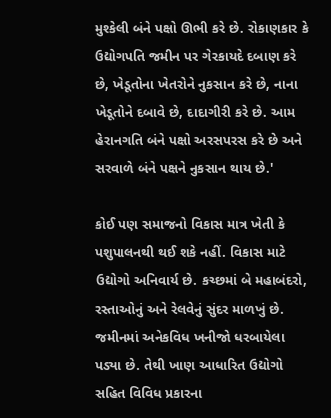મુશ્કેલી બંને પક્ષો ઊભી કરે છે. રોકાણકાર કે ઉદ્યોગપતિ જમીન પર ગેરકાયદે દબાણ કરે છે, ખેડૂતોના ખેતરોને નુકસાન કરે છે, નાના ખેડૂતોને દબાવે છે, દાદાગીરી કરે છે. આમ હેરાનગતિ બંને પક્ષો અરસપરસ કરે છે અને સરવાળે બંને પક્ષને નુકસાન થાય છે.'

કોઈ પણ સમાજનો વિકાસ માત્ર ખેતી કે પશુપાલનથી થઈ શકે નહીં. વિકાસ માટે ઉદ્યોગો અનિવાર્ય છે. કચ્છમાં બે મહાબંદરો, રસ્તાઓનું અને રેલવેનું સુંદર માળખું છે. જમીનમાં અનેકવિધ ખનીજો ધરબાયેલા પડ્યા છે. તેથી ખાણ આધારિત ઉદ્યોગો સહિત વિવિધ પ્રકારના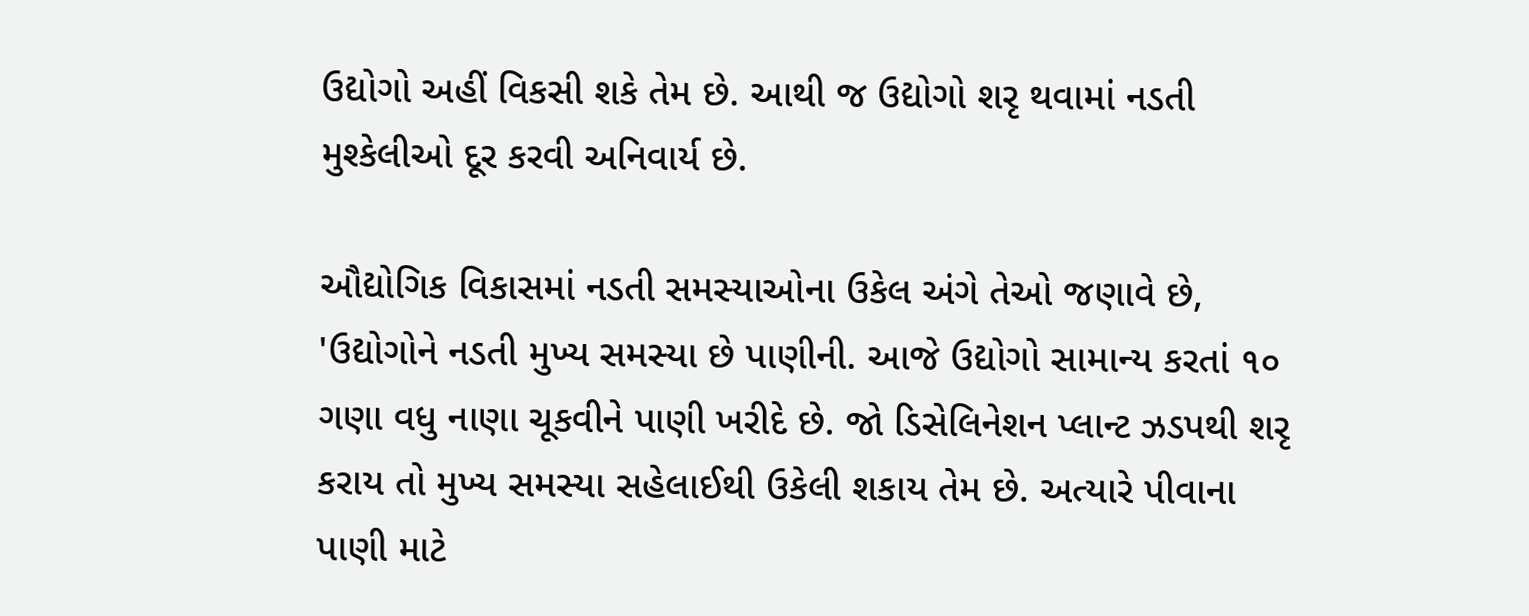ઉદ્યોગો અહીં વિકસી શકે તેમ છે. આથી જ ઉદ્યોગો શરૃ થવામાં નડતી મુશ્કેલીઓ દૂર કરવી અનિવાર્ય છે.

ઔદ્યોગિક વિકાસમાં નડતી સમસ્યાઓના ઉકેલ અંગે તેઓ જણાવે છે, 'ઉદ્યોગોને નડતી મુખ્ય સમસ્યા છે પાણીની. આજે ઉદ્યોગો સામાન્ય કરતાં ૧૦ ગણા વધુ નાણા ચૂકવીને પાણી ખરીદે છે. જો ડિસેલિનેશન પ્લાન્ટ ઝડપથી શરૃ કરાય તો મુખ્ય સમસ્યા સહેલાઈથી ઉકેલી શકાય તેમ છે. અત્યારે પીવાના પાણી માટે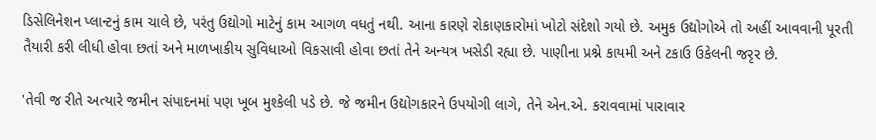ડિસેલિનેશન પ્લાન્ટનું કામ ચાલે છે, પરંતુ ઉદ્યોગો માટેનું કામ આગળ વધતું નથી. આના કારણે રોકાણકારોમાં ખોટો સંદેશો ગયો છે. અમુક ઉદ્યોગોએ તો અહીં આવવાની પૂરતી તૈયારી કરી લીધી હોવા છતાં અને માળખાકીય સુવિધાઓ વિકસાવી હોવા છતાં તેને અન્યત્ર ખસેડી રહ્યા છે. પાણીના પ્રશ્ને કાયમી અને ટકાઉ ઉકેલની જરૃર છે.

'તેવી જ રીતે અત્યારે જમીન સંપાદનમાં પણ ખૂબ મુશ્કેલી પડે છે. જે જમીન ઉદ્યોગકારને ઉપયોગી લાગે, તેને એન.એ. કરાવવામાં પારાવાર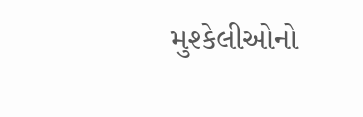મુશ્કેલીઓનો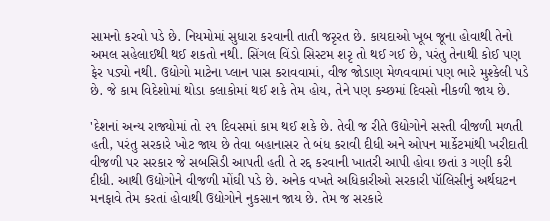સામનો કરવો પડે છે. નિયમોમાં સુધારા કરવાની તાતી જરૃરત છે. કાયદાઓ ખૂબ જૂના હોવાથી તેનો અમલ સહેલાઈથી થઈ શકતો નથી. સિંગલ વિંડો સિસ્ટમ શરૃ તો થઈ ગઈ છે, પરંતુ તેનાથી કોઈ પણ ફેર પડ્યો નથી. ઉદ્યોગો માટેના પ્લાન પાસ કરાવવામાં, વીજ જોડાણ મેળવવામાં પણ ભારે મુશ્કેલી પડે છે. જે કામ વિદેશોમાં થોડા કલાકોમાં થઈ શકે તેમ હોય, તેને પણ કચ્છમાં દિવસો નીકળી જાય છે.

'દેશનાં અન્ય રાજ્યોમાં તો ૨૧ દિવસમાં કામ થઈ શકે છે. તેવી જ રીતે ઉદ્યોગોને સસ્તી વીજળી મળતી હતી, પરંતુ સરકારે ખોટ જાય છે તેવા બહાનાસર તે બંધ કરાવી દીધી અને ઓપન માર્કેટમાંથી ખરીદાતી વીજળી પર સરકાર જે સબસિડી આપતી હતી તે રદ્દ કરવાની ખાતરી આપી હોવા છતાં ૩ ગણી કરી દીધી. આથી ઉદ્યોગોને વીજળી મોંઘી પડે છે. અનેક વખતે અધિકારીઓ સરકારી પૉલિસીનું અર્થઘટન મનફાવે તેમ કરતાં હોવાથી ઉદ્યોગોને નુકસાન જાય છે. તેમ જ સરકારે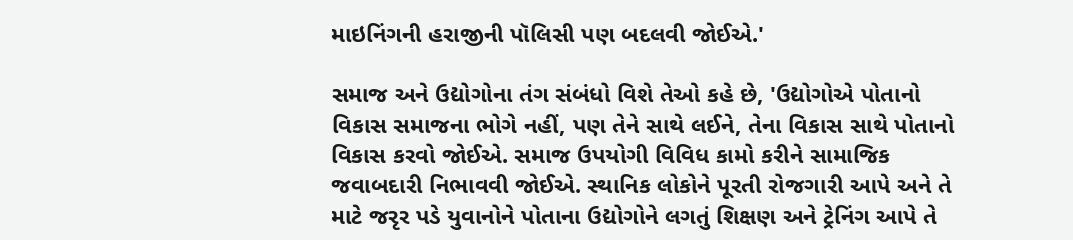માઇનિંગની હરાજીની પૉલિસી પણ બદલવી જોઈએ.'

સમાજ અને ઉદ્યોગોના તંગ સંબંધો વિશે તેઓ કહે છે, 'ઉદ્યોગોએ પોતાનો વિકાસ સમાજના ભોગે નહીં, પણ તેને સાથે લઈને, તેના વિકાસ સાથે પોતાનો વિકાસ કરવો જોઈએ. સમાજ ઉપયોગી વિવિધ કામો કરીને સામાજિક જવાબદારી નિભાવવી જોઈએ. સ્થાનિક લોકોને પૂરતી રોજગારી આપે અને તે માટે જરૃર પડે યુવાનોને પોતાના ઉદ્યોગોને લગતું શિક્ષણ અને ટ્રેનિંગ આપે તે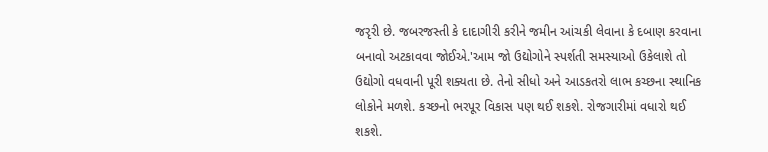જરૃરી છે. જબરજસ્તી કે દાદાગીરી કરીને જમીન આંચકી લેવાના કે દબાણ કરવાના બનાવો અટકાવવા જોઈએ.'આમ જો ઉદ્યોગોને સ્પર્શતી સમસ્યાઓ ઉકેલાશે તો ઉદ્યોગો વધવાની પૂરી શક્યતા છે. તેનો સીધો અને આડકતરો લાભ કચ્છના સ્થાનિક લોકોને મળશે. કચ્છનો ભરપૂર વિકાસ પણ થઈ શકશે. રોજગારીમાં વધારો થઈ શકશે.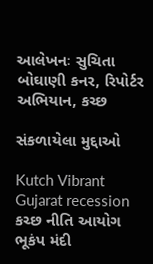આલેખનઃ સુચિતા બોઘાણી કનર, રિપોર્ટર અભિયાન, કચ્છ

સંકળાયેલા મુદ્દાઓ

Kutch Vibrant Gujarat recession કચ્છ નીતિ આયોગ ભૂકંપ મંદી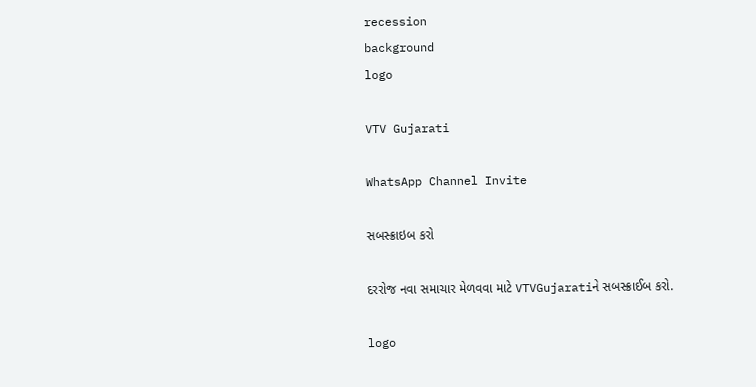recession
background
logo

VTV Gujarati

WhatsApp Channel Invite

સબસ્ક્રાઇબ કરો

દરરોજ નવા સમાચાર મેળવવા માટે VTVGujaratiને સબસ્ક્રાઈબ કરો.

logo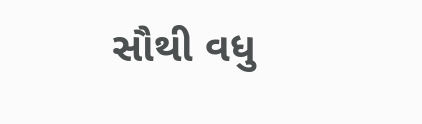સૌથી વધુ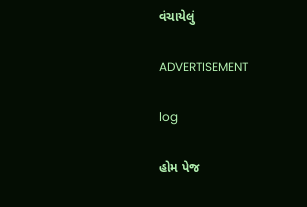વંચાયેલું

ADVERTISEMENT

log

હોમ પેજ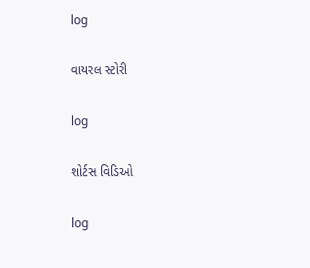log

વાયરલ સ્ટોરી

log

શોર્ટસ વિડિઓ

log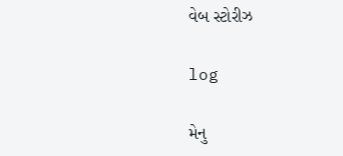વેબ સ્ટોરીઝ

log

મેનુ